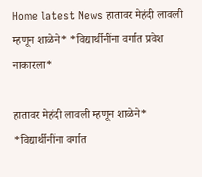Home latest News हातावर मेहंदी लावली म्हणून शाळेने* *विद्यार्थीनींना वर्गात प्रवेश नाकारला*

हातावर मेहंदी लावली म्हणून शाळेने* *विद्यार्थीनींना वर्गात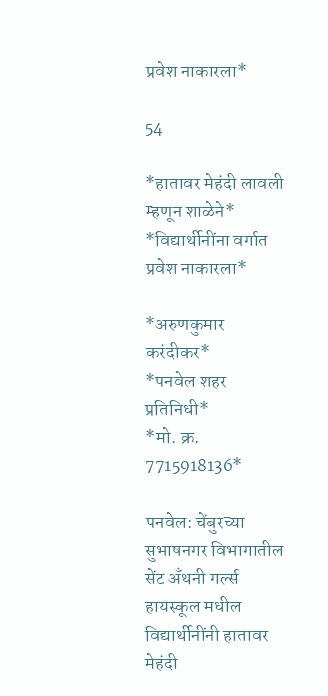प्रवेश नाकारला*

54

*हातावर मेहंदी लावली म्हणून शाळेने*
*विद्यार्थीनींना वर्गात प्रवेश नाकारला*

*अरुणकुमार करंदीकर*
*पनवेल शहर प्रतिनिधी*
*मो. क्र. 7715918136*

पनवेल: चेंबुरच्या सुभाषनगर विभागातील सेंट अँथनी गर्ल्स हायस्कूल मधील विद्यार्थीनींनी हातावर मेहंदी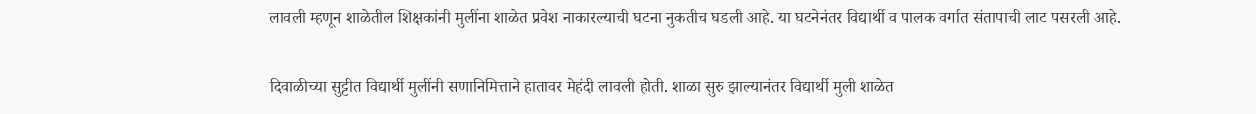लावली म्हणून शाळेतील शिक्षकांनी मुलींना शाळेत प्रवेश नाकारल्याची घटना नुकतीच घडली आहे. या घटनेनंतर विद्यार्थी व पालक वर्गात संतापाची लाट पसरली आहे.

दिवाळीच्या सुट्टीत विद्यार्थी मुलींनी सणानिमित्ताने हातावर मेहंदी लावली होती. शाळा सुरु झाल्यानंतर विद्यार्थी मुली शाळेत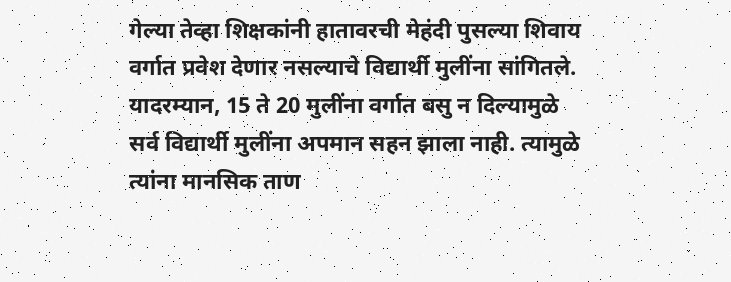गेल्या तेव्हा शिक्षकांनी हातावरची मेहंदी पुसल्या शिवाय वर्गात प्रवेश देणार नसल्याचे विद्यार्थी मुलींना सांगितले. यादरम्यान, 15 ते 20 मुलींना वर्गात बसु न दिल्यामुळे सर्व विद्यार्थी मुलींना अपमान सहन झाला नाही. त्यामुळे त्यांना मानसिक ताण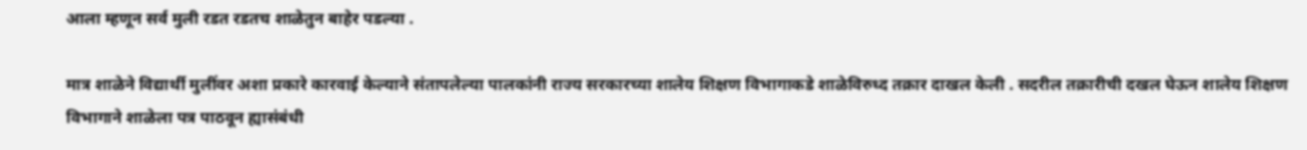आला म्हणून सर्व मुली रडत रडतच शाळेतुन बाहेर पडल्या .

मात्र शाळेने विद्यार्थी मुलींवर अशा प्रकारे कारवाई केल्याने संतापलेल्या पालकांनी राज्य सरकारच्या शालेय शिक्षण विभागाकडे शाळेविरुध्द तक्रार दाखल केली . सदरील तक्रारीची दखल घेऊन शालेय शिक्षण विभागाने शाळेला पत्र पाठवून ह्यासंबंधी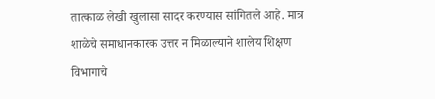तात्काळ लेखी खुलासा सादर करण्यास सांगितले आहे. मात्र शाळेचे समाधानकारक उत्तर न मिळाल्याने शालेय शिक्षण विभागाचे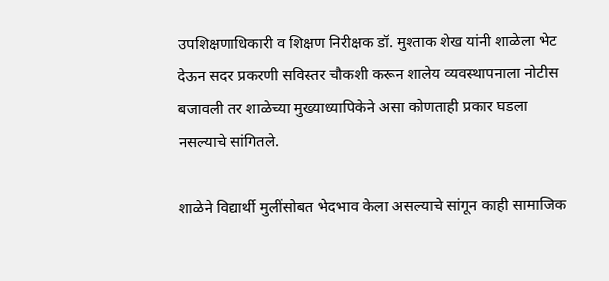उपशिक्षणाधिकारी व शिक्षण निरीक्षक डॉ. मुश्ताक शेख यांनी शाळेला भेट देऊन सदर प्रकरणी सविस्तर चौकशी करून शालेय व्यवस्थापनाला नोटीस बजावली तर शाळेच्या मुख्याध्यापिकेने असा कोणताही प्रकार घडला नसल्याचे सांगितले.

शाळेने विद्यार्थी मुलींसोबत भेदभाव केला असल्याचे सांगून काही सामाजिक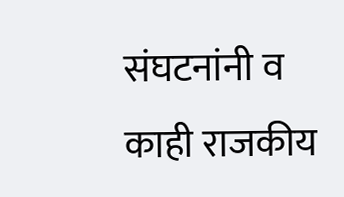संघटनांनी व काही राजकीय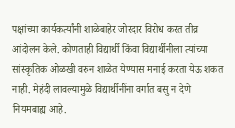पक्षांच्या कार्यकर्त्यांनी शाळेबाहेर जोरदार विरोध करत तीव्र आंदोलन केले. कोणताही विद्यार्थी किंवा विद्यार्थीनीला त्यांच्या सांस्कृतिक ओळखी वरुन शाळेत येण्यास मनाई करता येऊ शकत नाही. मेहंदी लावल्यामुळे विद्यार्थीनींना वर्गात बसु न देणे नियमबाह्य आहे.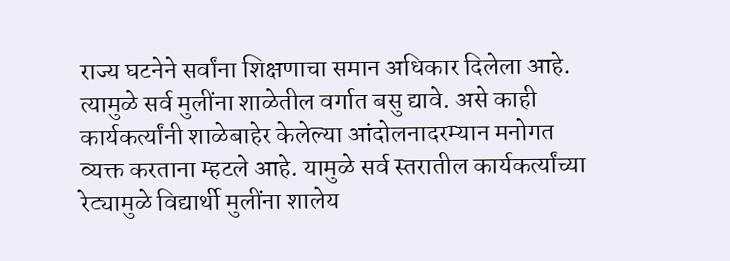राज्य घटनेने सर्वांना शिक्षणाचा समान अधिकार दिलेला आहे. त्यामुळे सर्व मुलींना शाळेतील वर्गात बसु द्यावे. असे काही कार्यकर्त्यांनी शाळेबाहेर केलेल्या आंदोलनादरम्यान मनोगत व्यक्त करताना म्हटले आहे. यामुळे सर्व स्तरातील कार्यकर्त्यांच्या रेट्यामुळे विद्यार्थी मुलींना शालेय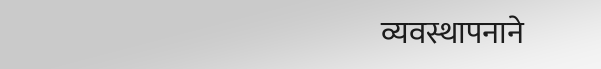व्यवस्थापनाने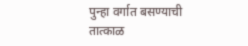पुन्हा वर्गात बसण्याची तात्काळ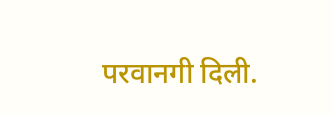परवानगी दिली.